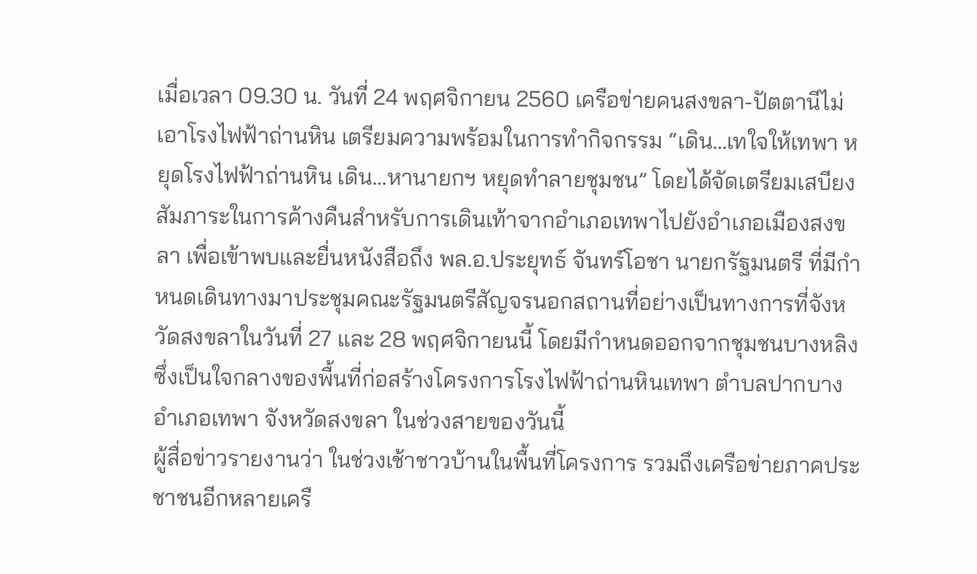เมื่อเวลา 09.30 น. วันที่ 24 พฤศจิกายน 2560 เครือข่ายคนสงขลา-ปัตตานีไม่เอาโรงไฟฟ้าถ่านหิน เตรียมความพร้อมในการทำกิจกรรม “เดิน…เทใจให้เทพา หยุดโรงไฟฟ้าถ่านหิน เดิน…หานายกฯ หยุดทำลายชุมชน” โดยได้จัดเตรียมเสบียง สัมภาระในการค้างคืนสำหรับการเดินเท้าจากอำเภอเทพาไปยังอำเภอเมืองสงขลา เพื่อเข้าพบและยื่นหนังสือถึง พล.อ.ประยุทธ์ จันทร์โอชา นายกรัฐมนตรี ที่มีกำหนดเดินทางมาประชุมคณะรัฐมนตรีสัญจรนอกสถานที่อย่างเป็นทางการที่จังหวัดสงขลาในวันที่ 27 และ 28 พฤศจิกายนนี้ โดยมีกำหนดออกจากชุมชนบางหลิงซึ่งเป็นใจกลางของพื้นที่ก่อสร้างโครงการโรงไฟฟ้าถ่านหินเทพา ตำบลปากบาง อำเภอเทพา จังหวัดสงขลา ในช่วงสายของวันนี้
ผู้สื่อข่าวรายงานว่า ในช่วงเช้าชาวบ้านในพื้นที่โครงการ รวมถึงเครือข่ายภาคประชาชนอีกหลายเครื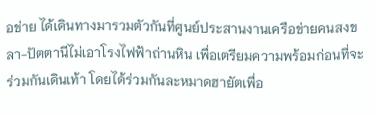อข่าย ได้เดินทางมารวมตัวกันที่ศูนย์ประสานงานเครือข่ายคนสงขลา-ปัตตานีไม่เอาโรงไฟฟ้าถ่านหิน เพื่อเตรียมความพร้อมก่อนที่จะร่วมกันเดินเท้า โดยได้ร่วมกันละหมาดฮายัตเพื่อ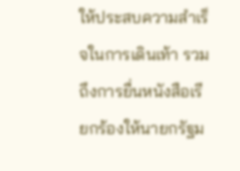ให้ประสบความสำเร็จในการเดินเท้า รวมถึงการยื่นหนังสือเรียกร้องให้นายกรัฐม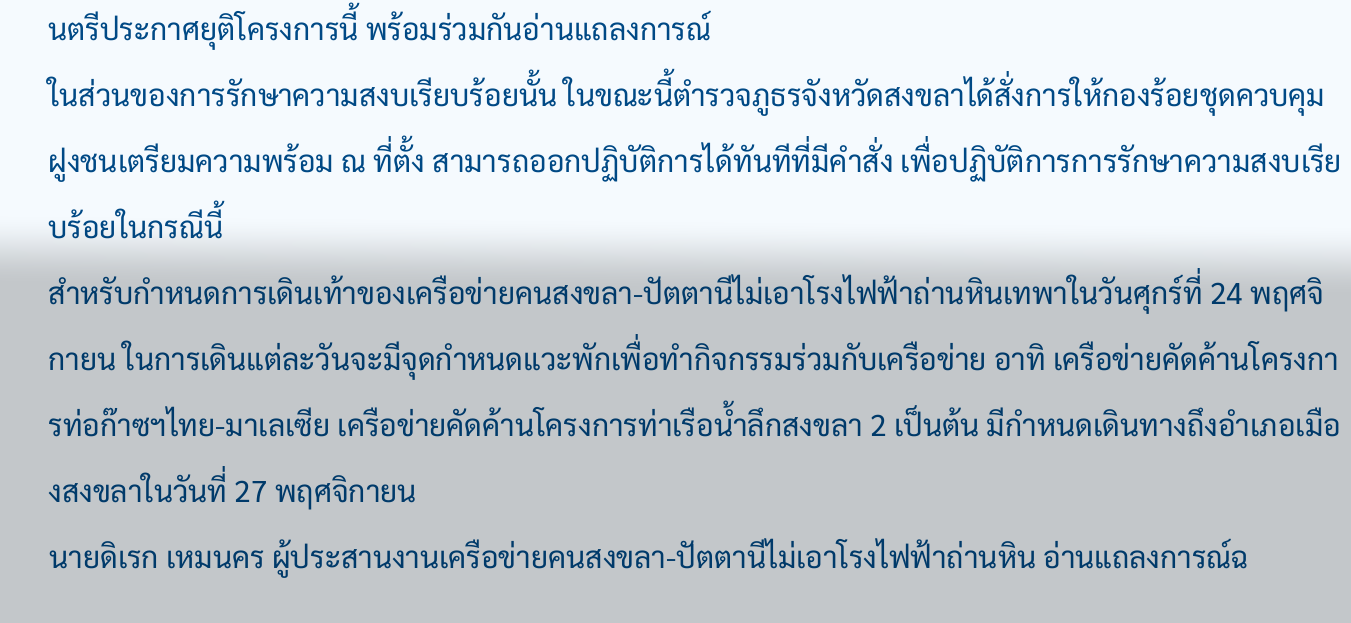นตรีประกาศยุติโครงการนี้ พร้อมร่วมกันอ่านแถลงการณ์
ในส่วนของการรักษาความสงบเรียบร้อยนั้น ในขณะนี้ตำรวจภูธรจังหวัดสงขลาได้สั่งการให้กองร้อยชุดควบคุมฝูงชนเตรียมความพร้อม ณ ที่ตั้ง สามารถออกปฏิบัติการได้ทันทีที่มีคำสั่ง เพื่อปฏิบัติการการรักษาความสงบเรียบร้อยในกรณีนี้
สำหรับกำหนดการเดินเท้าของเครือข่ายคนสงขลา-ปัตตานีไม่เอาโรงไฟฟ้าถ่านหินเทพาในวันศุกร์ที่ 24 พฤศจิกายน ในการเดินแต่ละวันจะมีจุดกำหนดแวะพักเพื่อทำกิจกรรมร่วมกับเครือข่าย อาทิ เครือข่ายคัดค้านโครงการท่อก๊าซฯไทย-มาเลเซีย เครือข่ายคัดค้านโครงการท่าเรือน้ำลึกสงขลา 2 เป็นต้น มีกำหนดเดินทางถึงอำเภอเมืองสงขลาในวันที่ 27 พฤศจิกายน
นายดิเรก เหมนคร ผู้ประสานงานเครือข่ายคนสงขลา-ปัตตานีไม่เอาโรงไฟฟ้าถ่านหิน อ่านแถลงการณ์ฉ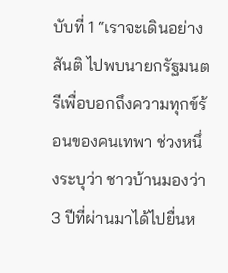บับที่ 1 “เราจะเดินอย่างสันติ ไปพบนายกรัฐมนตรีเพื่อบอกถึงความทุกข์ร้อนของคนเทพา ช่วงหนึ่งระบุว่า ชาวบ้านมองว่า 3 ปีที่ผ่านมาได้ไปยื่นห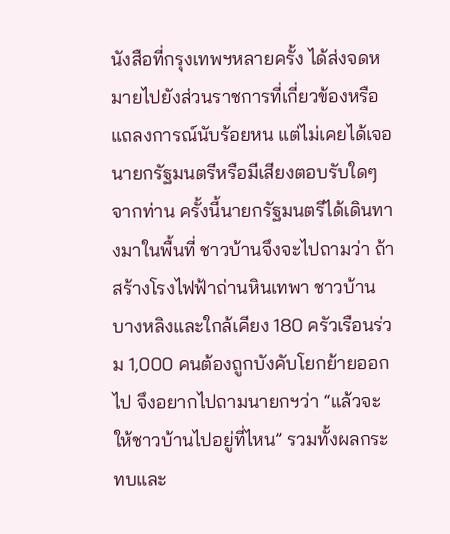นังสือที่กรุงเทพฯหลายครั้ง ได้ส่งจดหมายไปยังส่วนราชการที่เกี่ยวข้องหรือแถลงการณ์นับร้อยหน แต่ไม่เคยได้เจอนายกรัฐมนตรีหรือมีเสียงตอบรับใดๆ จากท่าน ครั้งนี้นายกรัฐมนตรีได้เดินทางมาในพื้นที่ ชาวบ้านจึงจะไปถามว่า ถ้าสร้างโรงไฟฟ้าถ่านหินเทพา ชาวบ้านบางหลิงและใกล้เคียง 180 ครัวเรือนร่วม 1,000 คนต้องถูกบังคับโยกย้ายออกไป จึงอยากไปถามนายกฯว่า “แล้วจะให้ชาวบ้านไปอยู่ที่ไหน” รวมทั้งผลกระทบและ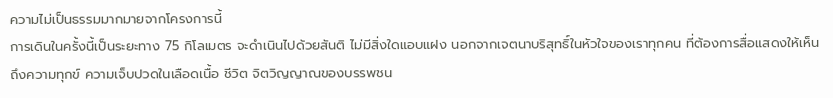ความไม่เป็นธรรมมากมายจากโครงการนี้
การเดินในครั้งนี้เป็นระยะทาง 75 กิโลเมตร จะดำเนินไปด้วยสันติ ไม่มีสิ่งใดแอบแฝง นอกจากเจตนาบริสุทธิ์ในหัวใจของเราทุกคน ที่ต้องการสื่อแสดงให้เห็นถึงความทุกข์ ความเจ็บปวดในเลือดเนื้อ ชีวิต จิตวิญญาณของบรรพชน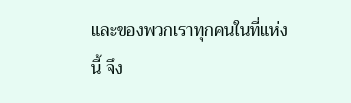และของพวกเราทุกคนในที่แห่งนี้ จึง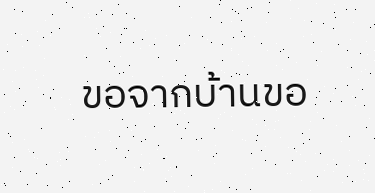ขอจากบ้านขอ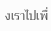งเราไปเพื่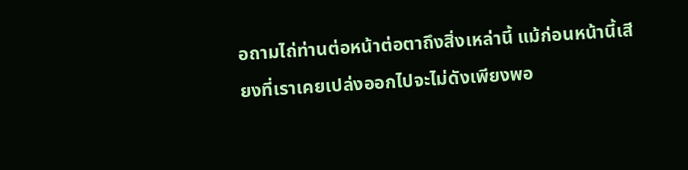อถามไถ่ท่านต่อหน้าต่อตาถึงสิ่งเหล่านี้ แม้ก่อนหน้านี้เสียงที่เราเคยเปล่งออกไปจะไม่ดังเพียงพอ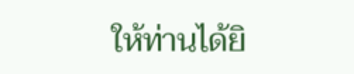ให้ท่านได้ยิ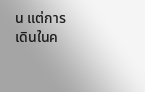น แต่การเดินในค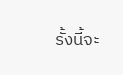รั้งนี้จะ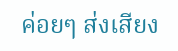ค่อยๆ ส่งเสียง